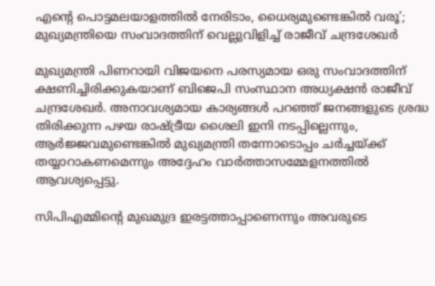എന്റെ പൊട്ടമലയാളത്തിൽ നേരിടാം, ധൈര്യമുണ്ടെങ്കിൽ വരൂ’; മുഖ്യമന്ത്രിയെ സംവാദത്തിന് വെല്ലുവിളിച്ച് രാജീവ് ചന്ദ്രശേഖർ

മുഖ്യമന്ത്രി പിണറായി വിജയനെ പരസ്യമായ ഒരു സംവാദത്തിന് ക്ഷണിച്ചിരിക്കുകയാണ് ബിജെപി സംസ്ഥാന അധ്യക്ഷൻ രാജീവ് ചന്ദ്രശേഖർ. അനാവശ്യമായ കാര്യങ്ങൾ പറഞ്ഞ് ജനങ്ങളുടെ ശ്രദ്ധ തിരിക്കുന്ന പഴയ രാഷ്ട്രീയ ശൈലി ഇനി നടപ്പില്ലെന്നും, ആർജ്ജവമുണ്ടെങ്കിൽ മുഖ്യമന്ത്രി തന്നോടൊപ്പം ചർച്ചയ്ക്ക് തയ്യാറാകണമെന്നും അദ്ദേഹം വാർത്താസമ്മേളനത്തിൽ ആവശ്യപ്പെട്ടു.

സിപിഎമ്മിന്റെ മുഖമുദ്ര ഇരട്ടത്താപ്പാണെന്നും അവരുടെ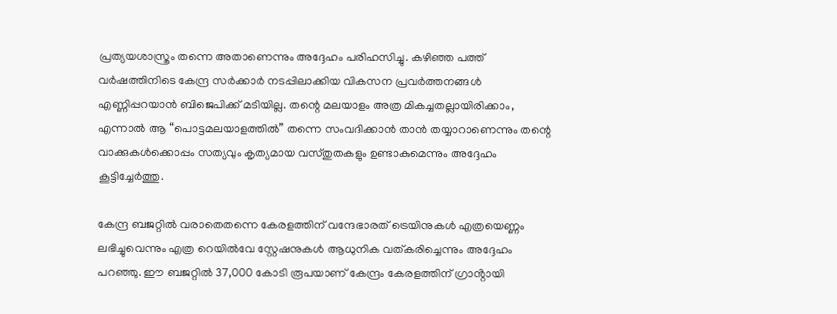പ്രത്യയശാസ്ത്രം തന്നെ അതാണെന്നും അദ്ദേഹം പരിഹസിച്ചു. കഴിഞ്ഞ പത്ത് വർഷത്തിനിടെ കേന്ദ്ര സർക്കാർ നടപ്പിലാക്കിയ വികസന പ്രവർത്തനങ്ങൾ എണ്ണിപ്പറയാൻ ബിജെപിക്ക് മടിയില്ല. തന്റെ മലയാളം അത്ര മികച്ചതല്ലായിരിക്കാം, എന്നാൽ ആ “പൊട്ടമലയാളത്തിൽ” തന്നെ സംവദിക്കാൻ താൻ തയ്യാറാണെന്നും തന്റെ വാക്കുകൾക്കൊപ്പം സത്യവും കൃത്യമായ വസ്തുതകളും ഉണ്ടാകുമെന്നും അദ്ദേഹം കൂട്ടിച്ചേർത്തു.

കേന്ദ്ര ബജറ്റിൽ വരാതെതന്നെ കേരളത്തിന് വന്ദേഭാരത് ട്രെയിനുകൾ എത്രയെണ്ണം ലഭിച്ചുവെന്നും എത്ര റെയിൽവേ സ്റ്റേഷനുകൾ ആധുനിക വത്കരിച്ചെന്നും അദ്ദേഹം പറഞ്ഞു. ഈ ബജറ്റിൽ 37,000 കോടി രൂപയാണ് കേന്ദ്രം കേരളത്തിന് ഗ്രാൻ്റായി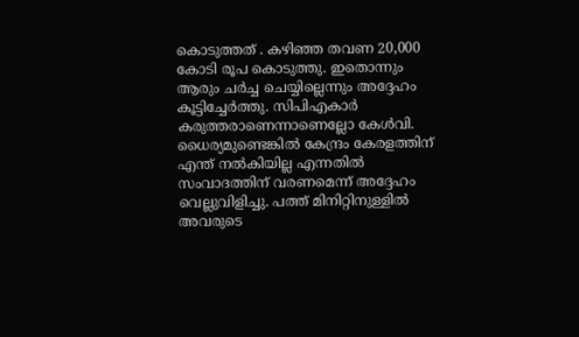കൊടുത്തത് . കഴിഞ്ഞ തവണ 20,000 കോടി രൂപ കൊടുത്തു. ഇതൊന്നും ആരും ചർച്ച ചെയ്യില്ലെന്നും അദ്ദേഹം കൂട്ടിച്ചേർത്തു. സിപിഎകാർ കരുത്തരാണെന്നാണെല്ലോ കേൾവി. ധൈര്യമുണ്ടെങ്കിൽ കേന്ദ്രം കേരളത്തിന് എന്ത് നൽകിയില്ല എന്നതിൽ സംവാദത്തിന് വരണമെന്ന് അദ്ദേഹം വെല്ലുവിളിച്ചു. പത്ത് മിനിറ്റിനുള്ളിൽ അവരുടെ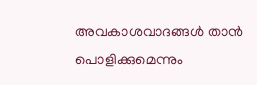അവകാശവാദങ്ങൾ താൻ പൊളിക്കുമെന്നും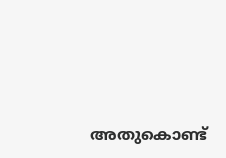അതുകൊണ്ട്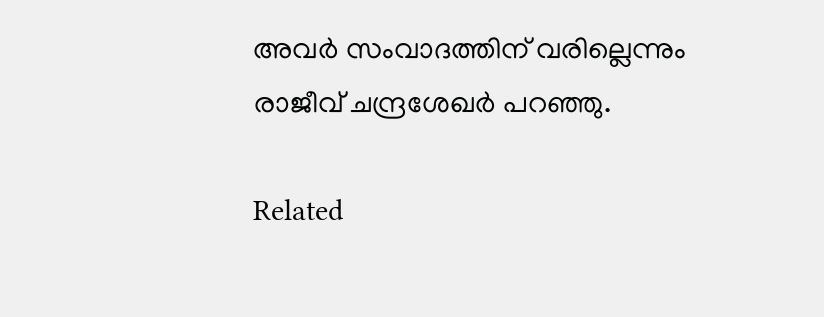അവർ സംവാദത്തിന് വരില്ലെന്നും രാജീവ് ചന്ദ്രശേഖർ പറഞ്ഞു.

Related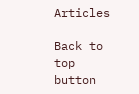Articles

Back to top button